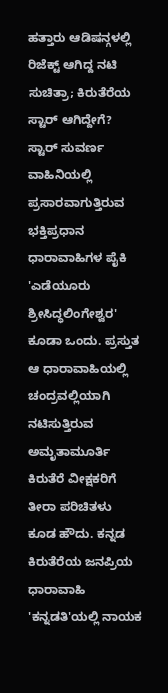ಹತ್ತಾರು ಆಡಿಷನ್ಗಳಲ್ಲಿ ರಿಜೆಕ್ಟ್ ಆಗಿದ್ದ ನಟಿ ಸುಚಿತ್ರಾ; ಕಿರುತೆರೆಯ ಸ್ಟಾರ್ ಆಗಿದ್ದೇಗೆ?
ಸ್ಟಾರ್ ಸುವರ್ಣ ವಾಹಿನಿಯಲ್ಲಿ ಪ್ರಸಾರವಾಗುತ್ತಿರುವ ಭಕ್ತಿಪ್ರಧಾನ ಧಾರಾವಾಹಿಗಳ ಪೈಕಿ 'ಎಡೆಯೂರು ಶ್ರೀಸಿದ್ಧಲಿಂಗೇಶ್ವರ' ಕೂಡಾ ಒಂದು. ಪ್ರಸ್ತುತ ಆ ಧಾರಾವಾಹಿಯಲ್ಲಿ ಚಂದ್ರವಲ್ಲಿಯಾಗಿ ನಟಿಸುತ್ತಿರುವ ಅಮೃತಾಮೂರ್ತಿ ಕಿರುತೆರೆ ವೀಕ್ಷಕರಿಗೆ ತೀರಾ ಪರಿಚಿತಳು ಕೂಡ ಹೌದು. ಕನ್ನಡ ಕಿರುತೆರೆಯ ಜನಪ್ರಿಯ ಧಾರಾವಾಹಿ 'ಕನ್ನಡತಿ'ಯಲ್ಲಿ ನಾಯಕ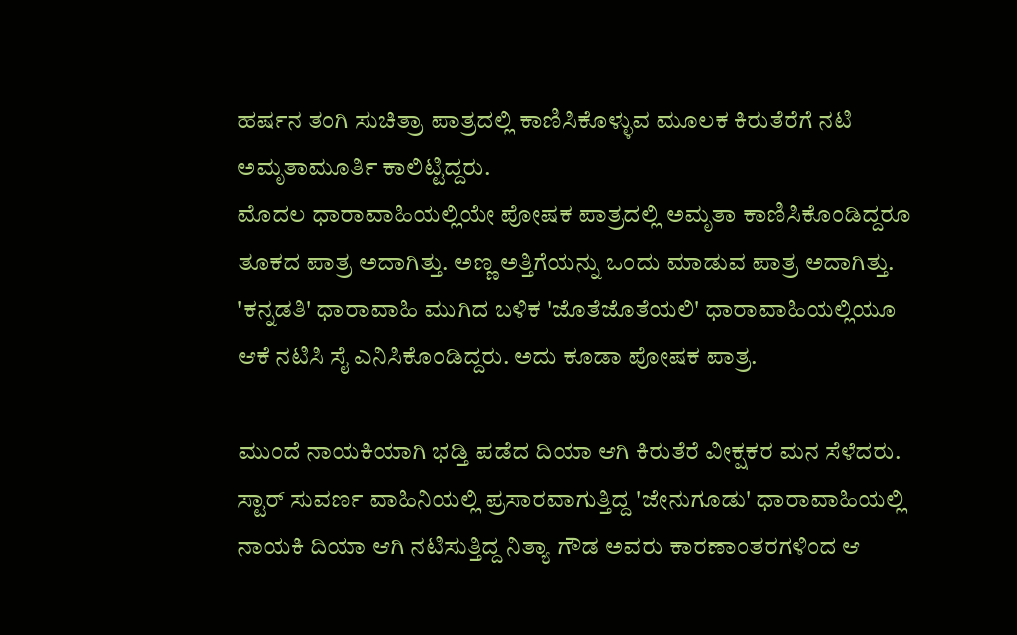ಹರ್ಷನ ತಂಗಿ ಸುಚಿತ್ರಾ ಪಾತ್ರದಲ್ಲಿ ಕಾಣಿಸಿಕೊಳ್ಳುವ ಮೂಲಕ ಕಿರುತೆರೆಗೆ ನಟಿ ಅಮೃತಾಮೂರ್ತಿ ಕಾಲಿಟ್ಟಿದ್ದರು.
ಮೊದಲ ಧಾರಾವಾಹಿಯಲ್ಲಿಯೇ ಪೋಷಕ ಪಾತ್ರದಲ್ಲಿ ಅಮೃತಾ ಕಾಣಿಸಿಕೊಂಡಿದ್ದರೂ ತೂಕದ ಪಾತ್ರ ಅದಾಗಿತ್ತು. ಅಣ್ಣ ಅತ್ತಿಗೆಯನ್ನು ಒಂದು ಮಾಡುವ ಪಾತ್ರ ಅದಾಗಿತ್ತು. 'ಕನ್ನಡತಿ' ಧಾರಾವಾಹಿ ಮುಗಿದ ಬಳಿಕ 'ಜೊತೆಜೊತೆಯಲಿ' ಧಾರಾವಾಹಿಯಲ್ಲಿಯೂ ಆಕೆ ನಟಿಸಿ ಸೈ ಎನಿಸಿಕೊಂಡಿದ್ದರು. ಅದು ಕೂಡಾ ಪೋಷಕ ಪಾತ್ರ.

ಮುಂದೆ ನಾಯಕಿಯಾಗಿ ಭಡ್ತಿ ಪಡೆದ ದಿಯಾ ಆಗಿ ಕಿರುತೆರೆ ವೀಕ್ಷಕರ ಮನ ಸೆಳೆದರು. ಸ್ಟಾರ್ ಸುವರ್ಣ ವಾಹಿನಿಯಲ್ಲಿ ಪ್ರಸಾರವಾಗುತ್ತಿದ್ದ 'ಜೇನುಗೂಡು' ಧಾರಾವಾಹಿಯಲ್ಲಿ ನಾಯಕಿ ದಿಯಾ ಆಗಿ ನಟಿಸುತ್ತಿದ್ದ ನಿತ್ಯಾ ಗೌಡ ಅವರು ಕಾರಣಾಂತರಗಳಿಂದ ಆ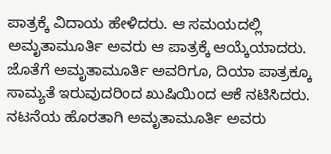ಪಾತ್ರಕ್ಕೆ ವಿದಾಯ ಹೇಳಿದರು. ಆ ಸಮಯದಲ್ಲಿ ಅಮೃತಾಮೂರ್ತಿ ಅವರು ಆ ಪಾತ್ರಕ್ಕೆ ಆಯ್ಕೆಯಾದರು. ಜೊತೆಗೆ ಅಮೃತಾಮೂರ್ತಿ ಅವರಿಗೂ, ದಿಯಾ ಪಾತ್ರಕ್ಕೂ ಸಾಮ್ಯತೆ ಇರುವುದರಿಂದ ಖುಷಿಯಿಂದ ಆಕೆ ನಟಿಸಿದರು.
ನಟನೆಯ ಹೊರತಾಗಿ ಅಮೃತಾಮೂರ್ತಿ ಅವರು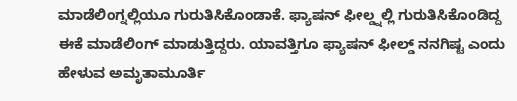ಮಾಡೆಲಿಂಗ್ನಲ್ಲಿಯೂ ಗುರುತಿಸಿಕೊಂಡಾಕೆ. ಫ್ಯಾಷನ್ ಫೀಲ್ಡ್ನಲ್ಲಿ ಗುರುತಿಸಿಕೊಂಡಿದ್ದ ಈಕೆ ಮಾಡೆಲಿಂಗ್ ಮಾಡುತ್ತಿದ್ದರು. ಯಾವತ್ತಿಗೂ ಫ್ಯಾಷನ್ ಫೀಲ್ಡ್ ನನಗಿಷ್ಟ ಎಂದು ಹೇಳುವ ಅಮೃತಾಮೂರ್ತಿ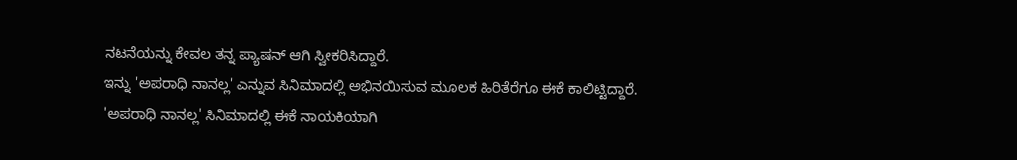ನಟನೆಯನ್ನು ಕೇವಲ ತನ್ನ ಪ್ಯಾಷನ್ ಆಗಿ ಸ್ವೀಕರಿಸಿದ್ದಾರೆ.
ಇನ್ನು 'ಅಪರಾಧಿ ನಾನಲ್ಲ' ಎನ್ನುವ ಸಿನಿಮಾದಲ್ಲಿ ಅಭಿನಯಿಸುವ ಮೂಲಕ ಹಿರಿತೆರೆಗೂ ಈಕೆ ಕಾಲಿಟ್ಟಿದ್ದಾರೆ. 'ಅಪರಾಧಿ ನಾನಲ್ಲ' ಸಿನಿಮಾದಲ್ಲಿ ಈಕೆ ನಾಯಕಿಯಾಗಿ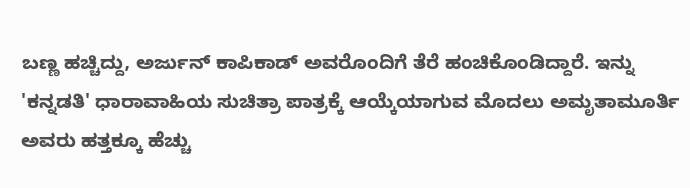ಬಣ್ಣ ಹಚ್ಚಿದ್ದು, ಅರ್ಜುನ್ ಕಾಪಿಕಾಡ್ ಅವರೊಂದಿಗೆ ತೆರೆ ಹಂಚಿಕೊಂಡಿದ್ದಾರೆ. ಇನ್ನು 'ಕನ್ನಡತಿ' ಧಾರಾವಾಹಿಯ ಸುಚಿತ್ರಾ ಪಾತ್ರಕ್ಕೆ ಆಯ್ಕೆಯಾಗುವ ಮೊದಲು ಅಮೃತಾಮೂರ್ತಿ ಅವರು ಹತ್ತಕ್ಕೂ ಹೆಚ್ಚು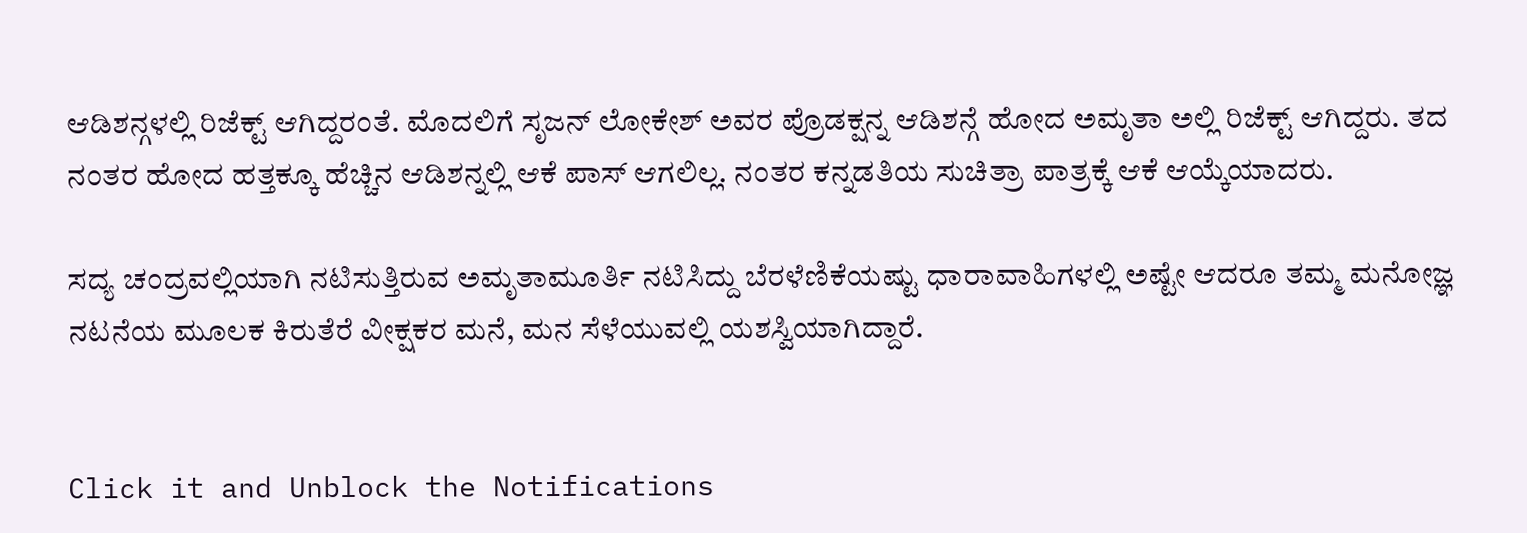ಆಡಿಶನ್ಗಳಲ್ಲಿ ರಿಜೆಕ್ಟ್ ಆಗಿದ್ದರಂತೆ. ಮೊದಲಿಗೆ ಸೃಜನ್ ಲೋಕೇಶ್ ಅವರ ಪ್ರೊಡಕ್ಷನ್ನ ಆಡಿಶನ್ಗೆ ಹೋದ ಅಮೃತಾ ಅಲ್ಲಿ ರಿಜೆಕ್ಟ್ ಆಗಿದ್ದರು. ತದ ನಂತರ ಹೋದ ಹತ್ತಕ್ಕೂ ಹೆಚ್ಚಿನ ಆಡಿಶನ್ನಲ್ಲಿ ಆಕೆ ಪಾಸ್ ಆಗಲಿಲ್ಲ. ನಂತರ ಕನ್ನಡತಿಯ ಸುಚಿತ್ರಾ ಪಾತ್ರಕ್ಕೆ ಆಕೆ ಆಯ್ಕೆಯಾದರು.

ಸದ್ಯ ಚಂದ್ರವಲ್ಲಿಯಾಗಿ ನಟಿಸುತ್ತಿರುವ ಅಮೃತಾಮೂರ್ತಿ ನಟಿಸಿದ್ದು ಬೆರಳೆಣಿಕೆಯಷ್ಟು ಧಾರಾವಾಹಿಗಳಲ್ಲಿ ಅಷ್ಟೇ ಆದರೂ ತಮ್ಮ ಮನೋಜ್ಞ ನಟನೆಯ ಮೂಲಕ ಕಿರುತೆರೆ ವೀಕ್ಷಕರ ಮನೆ, ಮನ ಸೆಳೆಯುವಲ್ಲಿ ಯಶಸ್ವಿಯಾಗಿದ್ದಾರೆ.


Click it and Unblock the Notifications